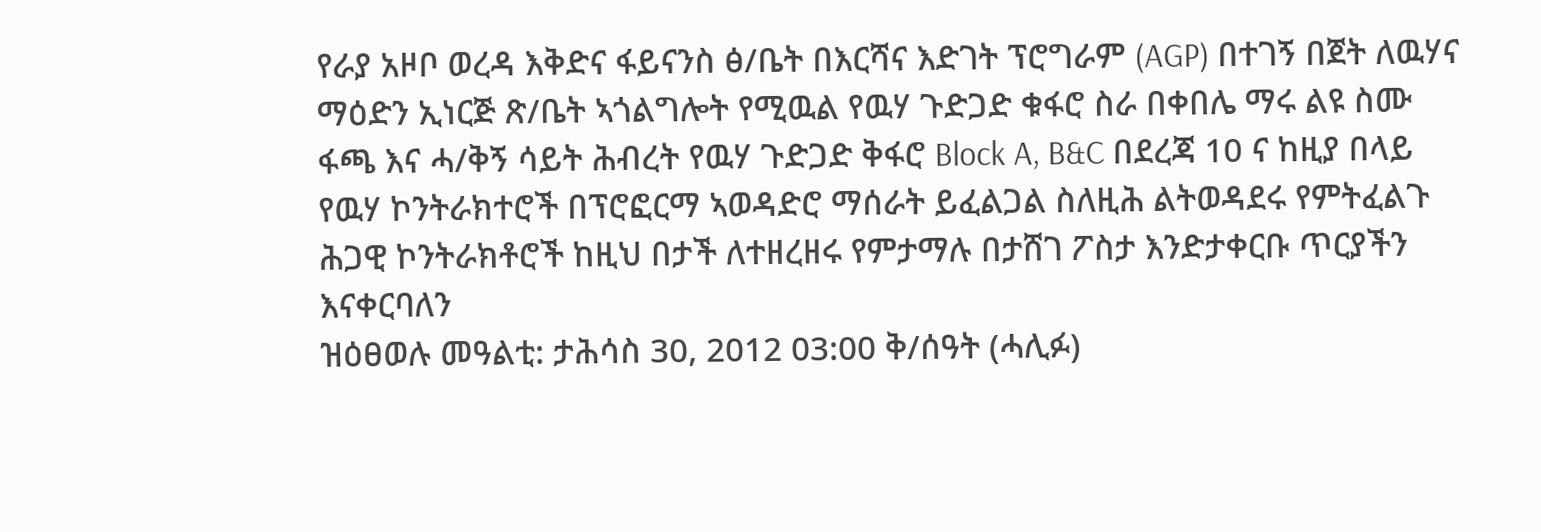የራያ አዞቦ ወረዳ እቅድና ፋይናንስ ፅ/ቤት በእርሻና እድገት ፕሮግራም (AGP) በተገኝ በጀት ለዉሃና ማዕድን ኢነርጅ ጽ/ቤት ኣጎልግሎት የሚዉል የዉሃ ጉድጋድ ቁፋሮ ስራ በቀበሌ ማሩ ልዩ ስሙ ፋጫ እና ሓ/ቅኝ ሳይት ሕብረት የዉሃ ጉድጋድ ቅፋሮ Block A, B&C በደረጃ 10 ና ከዚያ በላይ የዉሃ ኮንትራክተሮች በፕሮፎርማ ኣወዳድሮ ማሰራት ይፈልጋል ስለዚሕ ልትወዳደሩ የምትፈልጉ ሕጋዊ ኮንትራክቶሮች ከዚህ በታች ለተዘረዘሩ የምታማሉ በታሸገ ፖስታ እንድታቀርቡ ጥርያችን እናቀርባለን
ዝዕፀወሉ መዓልቲ: ታሕሳስ 30, 2012 03:00 ቅ/ሰዓት (ሓሊፉ)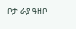ቦታ ራያ ዓዘቦ